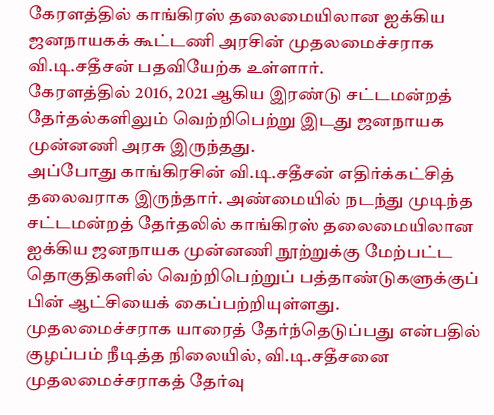கேரளத்தில் காங்கிரஸ் தலைமையிலான ஐக்கிய ஜனநாயகக் கூட்டணி அரசின் முதலமைச்சராக வி.டி.சதீசன் பதவியேற்க உள்ளார்.
கேரளத்தில் 2016, 2021 ஆகிய இரண்டு சட்டமன்றத் தேர்தல்களிலும் வெற்றிபெற்று இடது ஜனநாயக முன்னணி அரசு இருந்தது.
அப்போது காங்கிரசின் வி.டி.சதீசன் எதிர்க்கட்சித் தலைவராக இருந்தார். அண்மையில் நடந்து முடிந்த சட்டமன்றத் தேர்தலில் காங்கிரஸ் தலைமையிலான ஐக்கிய ஜனநாயக முன்னணி நூற்றுக்கு மேற்பட்ட தொகுதிகளில் வெற்றிபெற்றுப் பத்தாண்டுகளுக்குப் பின் ஆட்சியைக் கைப்பற்றியுள்ளது.
முதலமைச்சராக யாரைத் தேர்ந்தெடுப்பது என்பதில் குழப்பம் நீடித்த நிலையில், வி.டி.சதீசனை முதலமைச்சராகத் தேர்வு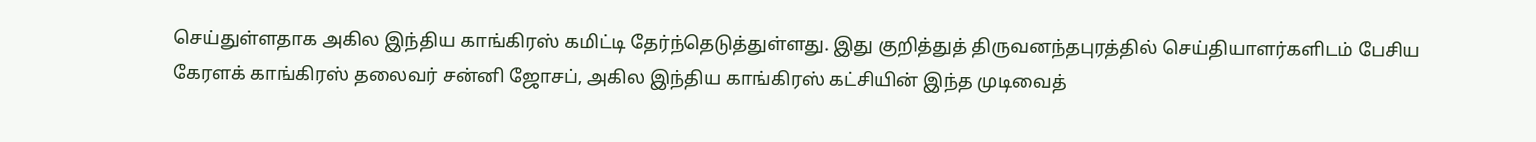செய்துள்ளதாக அகில இந்திய காங்கிரஸ் கமிட்டி தேர்ந்தெடுத்துள்ளது. இது குறித்துத் திருவனந்தபுரத்தில் செய்தியாளர்களிடம் பேசிய கேரளக் காங்கிரஸ் தலைவர் சன்னி ஜோசப், அகில இந்திய காங்கிரஸ் கட்சியின் இந்த முடிவைத்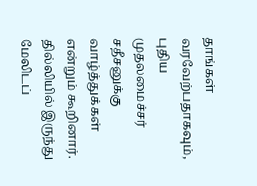தாங்கள் வரவேற்பதாகவும், புதிய முதலமைச்சர் சதீசனுக்கு வாழ்த்துக்கள் என்றும் கூறினார்.
தில்லியில் இருந்து மேலிடப்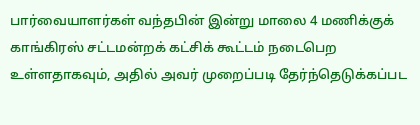பார்வையாளர்கள் வந்தபின் இன்று மாலை 4 மணிக்குக் காங்கிரஸ் சட்டமன்றக் கட்சிக் கூட்டம் நடைபெற உள்ளதாகவும், அதில் அவர் முறைப்படி தேர்ந்தெடுக்கப்பட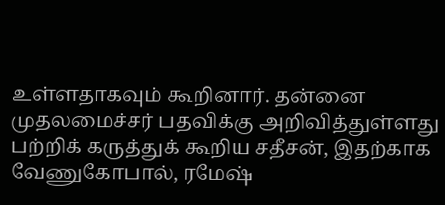உள்ளதாகவும் கூறினார். தன்னை முதலமைச்சர் பதவிக்கு அறிவித்துள்ளது பற்றிக் கருத்துக் கூறிய சதீசன், இதற்காக வேணுகோபால், ரமேஷ்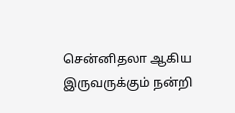சென்னிதலா ஆகிய இருவருக்கும் நன்றி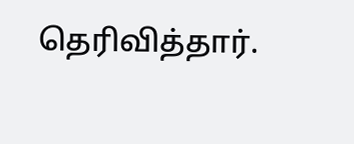தெரிவித்தார்.